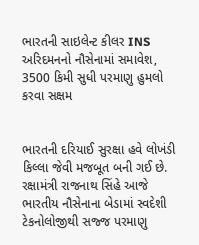ભારતની સાઇલેન્ટ કીલર INS અરિદમનનો નૌસેનામાં સમાવેશ, 3500 કિમી સુધી પરમાણુ હુમલો કરવા સક્ષમ


ભારતની દરિયાઈ સુરક્ષા હવે લોખંડી કિલ્લા જેવી મજબૂત બની ગઈ છે. રક્ષામંત્રી રાજનાથ સિંહે આજે ભારતીય નૌસેનાના બેડામાં સ્વદેશી ટેકનોલોજીથી સજ્જ પરમાણુ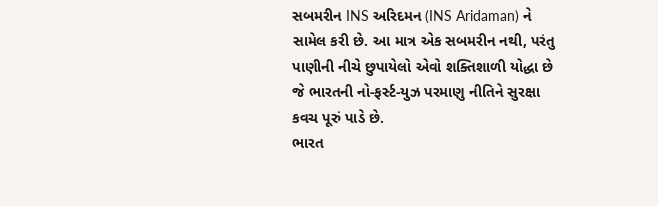સબમરીન INS અરિદમન (INS Aridaman) ને સામેલ કરી છે. આ માત્ર એક સબમરીન નથી, પરંતુ પાણીની નીચે છુપાયેલો એવો શક્તિશાળી યોદ્ધા છે જે ભારતની નો-ફર્સ્ટ-યુઝ પરમાણુ નીતિને સુરક્ષા કવચ પૂરું પાડે છે.
ભારત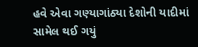હવે એવા ગણ્યાગાંઠ્યા દેશોની યાદીમાં સામેલ થઈ ગયું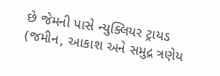છે જેમની પાસે ન્યુક્લિયર ટ્રાયડ (જમીન, આકાશ અને સમુદ્ર ત્રણેય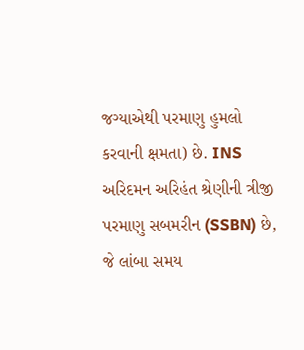જગ્યાએથી પરમાણુ હુમલો કરવાની ક્ષમતા) છે. INS અરિદમન અરિહંત શ્રેણીની ત્રીજી પરમાણુ સબમરીન (SSBN) છે, જે લાંબા સમય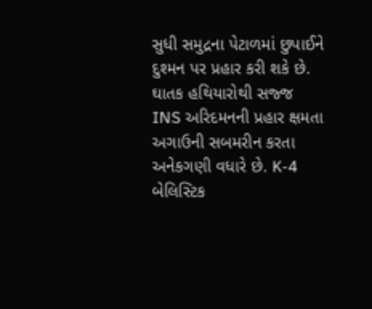સુધી સમુદ્રના પેટાળમાં છુપાઈને દુશ્મન પર પ્રહાર કરી શકે છે.
ઘાતક હથિયારોથી સજ્જ
INS અરિદમનની પ્રહાર ક્ષમતા અગાઉની સબમરીન કરતા અનેકગણી વધારે છે. K-4 બેલિસ્ટિક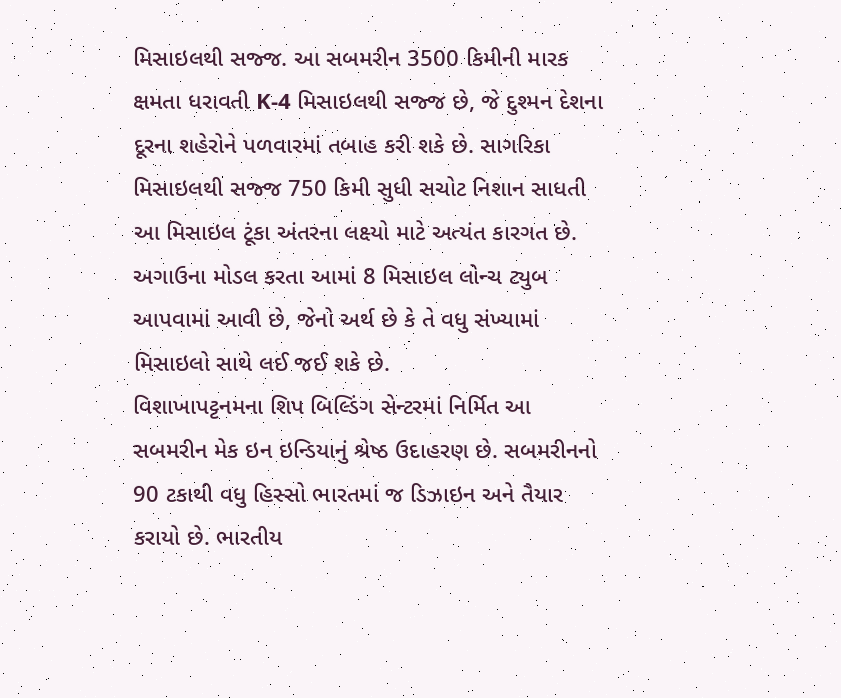મિસાઇલથી સજ્જ. આ સબમરીન 3500 કિમીની મારક ક્ષમતા ધરાવતી K-4 મિસાઇલથી સજ્જ છે, જે દુશ્મન દેશના દૂરના શહેરોને પળવારમાં તબાહ કરી શકે છે. સાગરિકા મિસાઇલથી સજ્જ 750 કિમી સુધી સચોટ નિશાન સાધતી આ મિસાઇલ ટૂંકા અંતરના લક્ષ્યો માટે અત્યંત કારગત છે. અગાઉના મોડલ કરતા આમાં 8 મિસાઇલ લોન્ચ ટ્યુબ આપવામાં આવી છે, જેનો અર્થ છે કે તે વધુ સંખ્યામાં મિસાઇલો સાથે લઈ જઈ શકે છે.
વિશાખાપટ્ટનમના શિપ બિલ્ડિંગ સેન્ટરમાં નિર્મિત આ સબમરીન મેક ઇન ઇન્ડિયાનું શ્રેષ્ઠ ઉદાહરણ છે. સબમરીનનો 90 ટકાથી વધુ હિસ્સો ભારતમાં જ ડિઝાઇન અને તૈયાર કરાયો છે. ભારતીય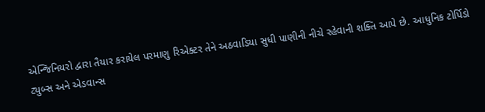એન્જિનિયરો દ્વારા તૈયાર કરાયેલ પરમાણુ રિએક્ટર તેને અઠવાડિયા સુધી પાણીની નીચે રહેવાની શક્તિ આપે છે. આધુનિક ટોર્પિડો ટ્યુબ્સ અને એડવાન્સ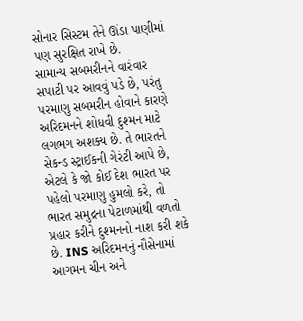સોનાર સિસ્ટમ તેને ઊંડા પાણીમાં પણ સુરક્ષિત રાખે છે.
સામાન્ય સબમરીનને વારંવાર સપાટી પર આવવું પડે છે, પરંતુ પરમાણુ સબમરીન હોવાને કારણે અરિદમનને શોધવી દુશ્મન માટે લગભગ અશક્ય છે. તે ભારતને સેકન્ડ સ્ટ્રાઈકની ગેરંટી આપે છે, એટલે કે જો કોઈ દેશ ભારત પર પહેલો પરમાણુ હુમલો કરે, તો ભારત સમુદ્રના પેટાળમાંથી વળતો પ્રહાર કરીને દુશ્મનનો નાશ કરી શકે છે. INS અરિદમનનું નૌસેનામાં આગમન ચીન અને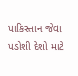પાકિસ્તાન જેવા પડોશી દેશો માટે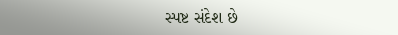સ્પષ્ટ સંદેશ છે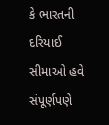કે ભારતની દરિયાઈ સીમાઓ હવે સંપૂર્ણપણે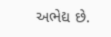અભેદ્ય છે.